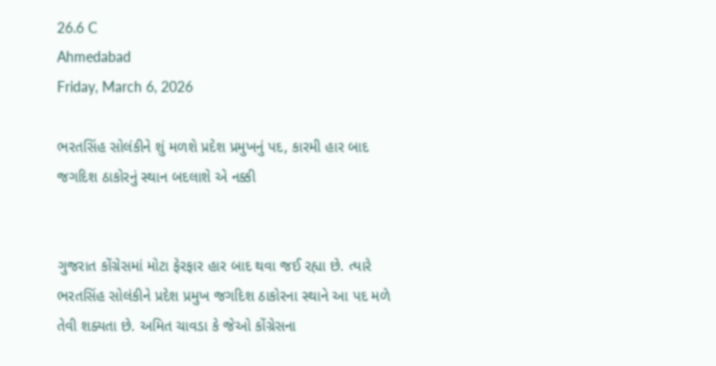26.6 C
Ahmedabad
Friday, March 6, 2026

ભરતસિંહ સોલંકીને શું મળશે પ્રદેશ પ્રમુખનું પદ, કારમી હાર બાદ જગદિશ ઠાકોરનું સ્થાન બદલાશે એ નક્કી


ગુજરાત કોંગ્રેસમાં મોટા ફેરફાર હાર બાદ થવા જઈ રહ્યા છે. ત્યારે ભરતસિંહ સોલંકીને પ્રદેશ પ્રમુખ જગદિશ ઠાકોરના સ્થાને આ પદ મળે તેવી શક્યતા છે. અમિત ચાવડા કે જેઓ કોંગ્રેસના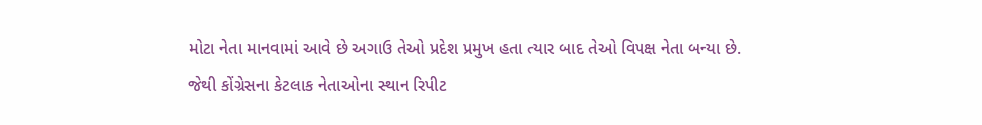મોટા નેતા માનવામાં આવે છે અગાઉ તેઓ પ્રદેશ પ્રમુખ હતા ત્યાર બાદ તેઓ વિપક્ષ નેતા બન્યા છે. જેથી કોંગ્રેસના કેટલાક નેતાઓના સ્થાન રિપીટ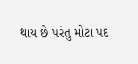થાય છે પરંતુ મોટા પદ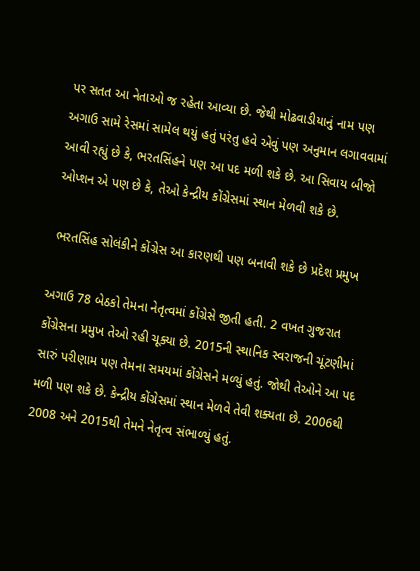પર સતત આ નેતાઓ જ રહેતા આવ્યા છે. જેથી મોઢવાડીયાનું નામ પણ અગાઉ સામે રેસમાં સામેલ થયું હતું પરંતુ હવે એવું પણ અનુમાન લગાવવામાં આવી રહ્યું છે કે, ભરતસિંહને પણ આ પદ મળી શકે છે. આ સિવાય બીજો ઓપ્શન એ પણ છે કે, તેઓ કેન્દ્રીય કોંગ્રેસમાં સ્થાન મેળવી શકે છે.

 ભરતસિંહ સોલંકીને કોંગ્રેસ આ કારણથી પણ બનાવી શકે છે પ્રદેશ પ્રમુખ

અગાઉ 78 બેઠકો તેમના નેતૃત્વમાં કોંગ્રેસે જીતી હતી. 2 વખત ગુજરાત કોંગ્રેસના પ્રમુખ તેઓ રહી ચૂક્યા છે. 2015ની સ્થાનિક સ્વરાજની ચૂંટણીમાં સારું પરીણામ પણ તેમના સમયમાં કોંગ્રેસને મળ્યું હતું. જોથી તેઓને આ પદ મળી પણ શકે છે. કેન્દ્રીય કોંગ્રેસમાં સ્થાન મેળવે તેવી શક્યતા છે. 2006થી 2008 અને 2015થી તેમને નેતૃત્વ સંભાળ્યું હતું.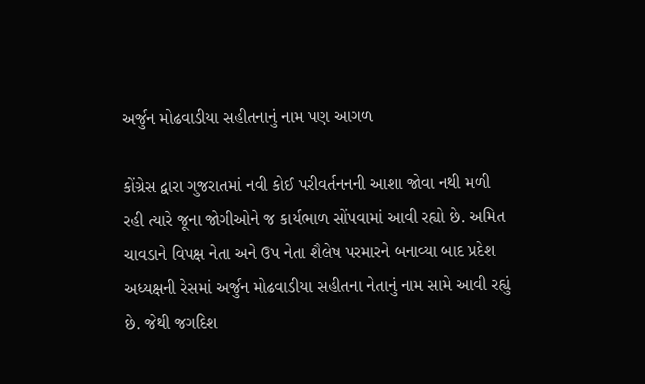અર્જુન મોઢવાડીયા સહીતનાનું નામ પણ આગળ

કોંગ્રેસ દ્વારા ગુજરાતમાં નવી કોઈ પરીવર્તનનની આશા જોવા નથી મળી રહી ત્યારે જૂના જોગીઓને જ કાર્યભાળ સોંપવામાં આવી રહ્યો છે. અમિત ચાવડાને વિપક્ષ નેતા અને ઉપ નેતા શૈલેષ પરમારને બનાવ્યા બાદ પ્રદેશ અધ્યક્ષની રેસમાં અર્જુન મોઢવાડીયા સહીતના નેતાનું નામ સામે આવી રહ્યું છે. જેથી જગદિશ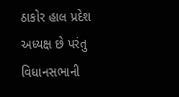ઠાકોર હાલ પ્રદેશ અધ્યક્ષ છે પરંતુ વિધાનસભાની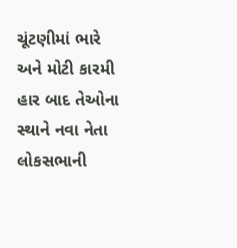ચૂંટણીમાં ભારે અને મોટી કારમી હાર બાદ તેઓના સ્થાને નવા નેતા લોકસભાની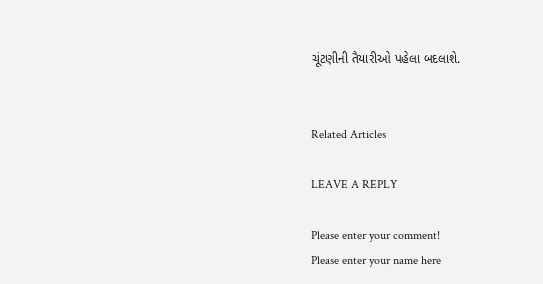ચૂંટણીની તૈયારીઓ પહેલા બદલાશે.


Related Articles

LEAVE A REPLY

Please enter your comment!
Please enter your name here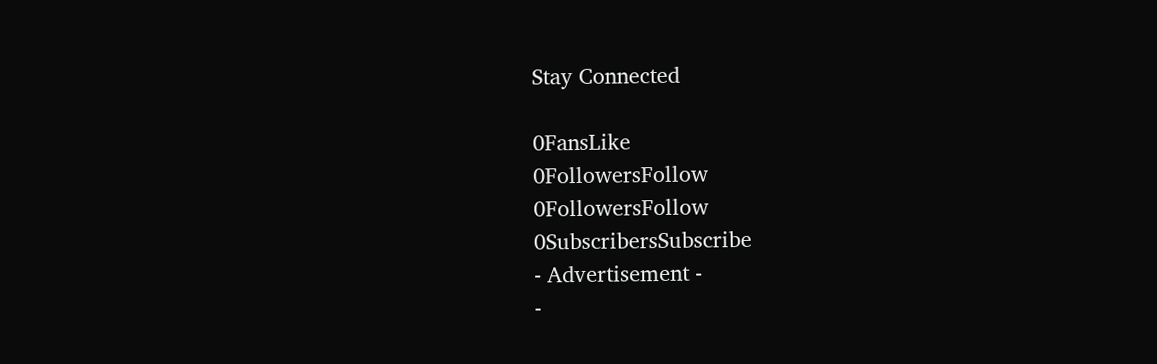Stay Connected

0FansLike
0FollowersFollow
0FollowersFollow
0SubscribersSubscribe
- Advertisement -
-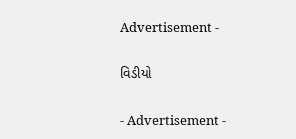Advertisement -

વિડીયો

- Advertisement -